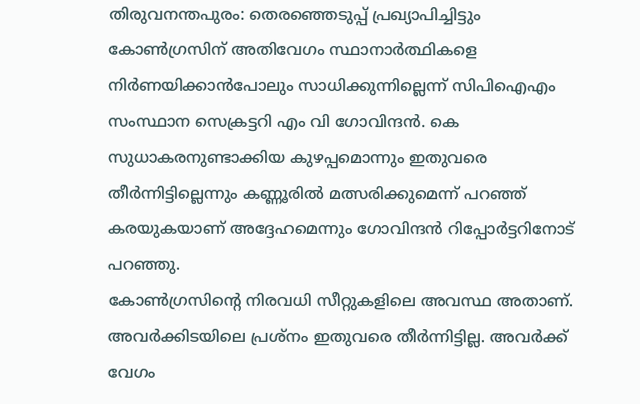തിരുവനന്തപുരം: തെരഞ്ഞെടുപ്പ് പ്രഖ്യാപിച്ചിട്ടും കോൺഗ്രസിന് അതിവേഗം സ്ഥാനാർത്ഥികളെ നിർണയിക്കാൻപോലും സാധിക്കുന്നില്ലെന്ന് സിപിഐഎം സംസ്ഥാന സെക്രട്ടറി എം വി ഗോവിന്ദൻ. കെ സുധാകരനുണ്ടാക്കിയ കുഴപ്പമൊന്നും ഇതുവരെ തീർന്നിട്ടില്ലെന്നും കണ്ണൂരിൽ മത്സരിക്കുമെന്ന് പറഞ്ഞ് കരയുകയാണ് അദ്ദേഹമെന്നും ഗോവിന്ദൻ റിപ്പോർട്ടറിനോട് പറഞ്ഞു.
കോൺഗ്രസിന്റെ നിരവധി സീറ്റുകളിലെ അവസ്ഥ അതാണ്. അവർക്കിടയിലെ പ്രശ്നം ഇതുവരെ തീർന്നിട്ടില്ല. അവർക്ക് വേഗം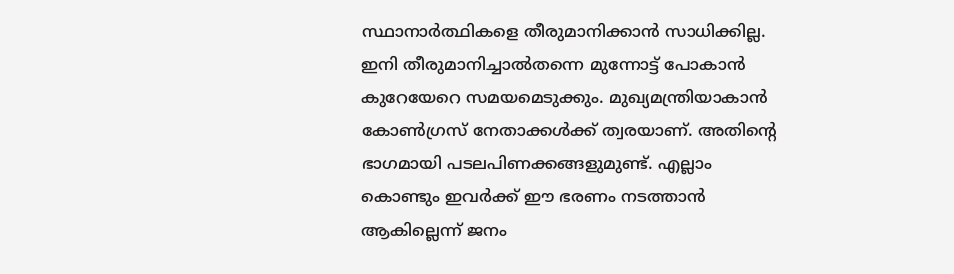സ്ഥാനാർത്ഥികളെ തീരുമാനിക്കാൻ സാധിക്കില്ല. ഇനി തീരുമാനിച്ചാൽതന്നെ മുന്നോട്ട് പോകാൻ കുറേയേറെ സമയമെടുക്കും. മുഖ്യമന്ത്രിയാകാൻ കോൺഗ്രസ് നേതാക്കൾക്ക് ത്വരയാണ്. അതിന്റെ ഭാഗമായി പടലപിണക്കങ്ങളുമുണ്ട്. എല്ലാം കൊണ്ടും ഇവർക്ക് ഈ ഭരണം നടത്താൻ ആകില്ലെന്ന് ജനം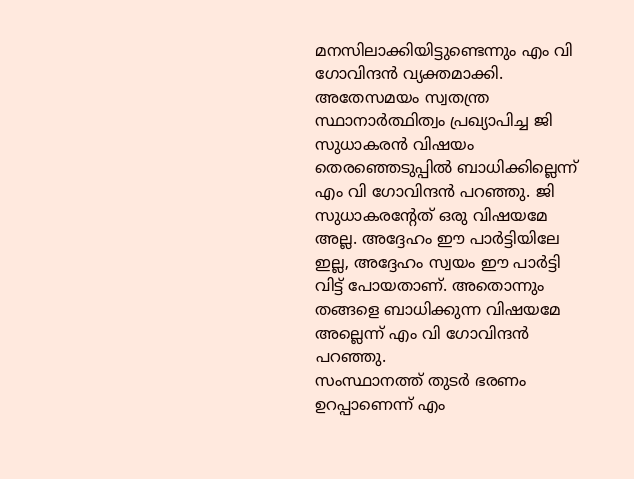മനസിലാക്കിയിട്ടുണ്ടെന്നും എം വി ഗോവിന്ദൻ വ്യക്തമാക്കി.
അതേസമയം സ്വതന്ത്ര സ്ഥാനാർത്ഥിത്വം പ്രഖ്യാപിച്ച ജി സുധാകരൻ വിഷയം തെരഞ്ഞെടുപ്പിൽ ബാധിക്കില്ലെന്ന് എം വി ഗോവിന്ദൻ പറഞ്ഞു. ജി സുധാകരന്റേത് ഒരു വിഷയമേ അല്ല. അദ്ദേഹം ഈ പാർട്ടിയിലേ ഇല്ല, അദ്ദേഹം സ്വയം ഈ പാർട്ടി വിട്ട് പോയതാണ്. അതൊന്നും തങ്ങളെ ബാധിക്കുന്ന വിഷയമേ അല്ലെന്ന് എം വി ഗോവിന്ദൻ പറഞ്ഞു.
സംസ്ഥാനത്ത് തുടർ ഭരണം ഉറപ്പാണെന്ന് എം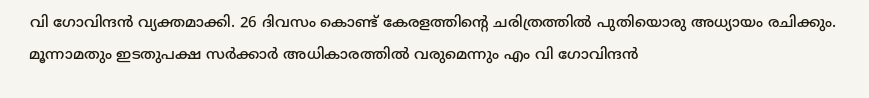വി ഗോവിന്ദൻ വ്യക്തമാക്കി. 26 ദിവസം കൊണ്ട് കേരളത്തിന്റെ ചരിത്രത്തിൽ പുതിയൊരു അധ്യായം രചിക്കും. മൂന്നാമതും ഇടതുപക്ഷ സർക്കാർ അധികാരത്തിൽ വരുമെന്നും എം വി ഗോവിന്ദൻ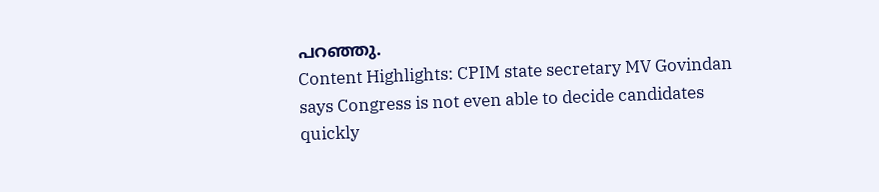പറഞ്ഞു.
Content Highlights: CPIM state secretary MV Govindan says Congress is not even able to decide candidates quickly